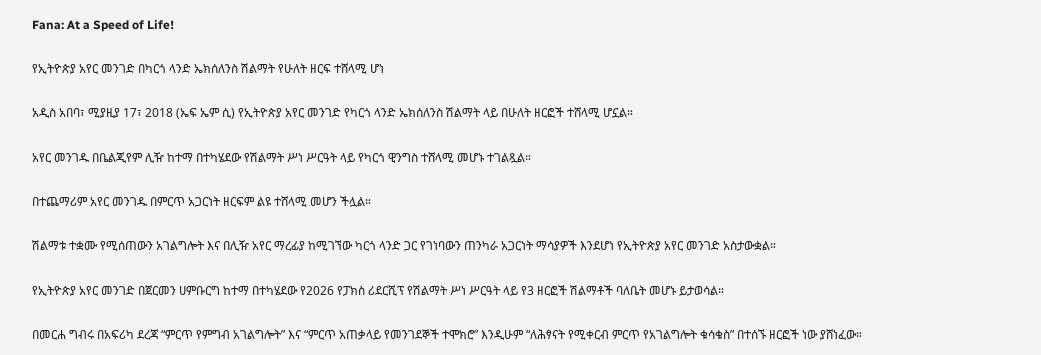Fana: At a Speed of Life!

የኢትዮጵያ አየር መንገድ በካርጎ ላንድ ኤክሰለንስ ሽልማት የሁለት ዘርፍ ተሸላሚ ሆነ

አዲስ አበባ፣ ሚያዚያ 17፣ 2018 (ኤፍ ኤም ሲ) የኢትዮጵያ አየር መንገድ የካርጎ ላንድ ኤክሰለንስ ሽልማት ላይ በሁለት ዘርፎች ተሸላሚ ሆኗል።

አየር መንገዱ በቤልጂየም ሊዥ ከተማ በተካሄደው የሽልማት ሥነ ሥርዓት ላይ የካርጎ ዊንግስ ተሸላሚ መሆኑ ተገልጿል።

በተጨማሪም አየር መንገዱ በምርጥ አጋርነት ዘርፍም ልዩ ተሸላሚ መሆን ችሏል።

ሽልማቱ ተቋሙ የሚሰጠውን አገልግሎት እና በሊዥ አየር ማረፊያ ከሚገኘው ካርጎ ላንድ ጋር የገነባውን ጠንካራ አጋርነት ማሳያዎች እንደሆነ የኢትዮጵያ አየር መንገድ አስታውቋል።

የኢትዮጵያ አየር መንገድ በጀርመን ሀምቡርግ ከተማ በተካሄደው የ2026 የፓክስ ሪደርሺፕ የሽልማት ሥነ ሥርዓት ላይ የ3 ዘርፎች ሽልማቶች ባለቤት መሆኑ ይታወሳል።

በመርሐ ግብሩ በአፍሪካ ደረጃ “ምርጥ የምግብ አገልግሎት” እና “ምርጥ አጠቃላይ የመንገደኞች ተሞክሮ” እንዲሁም “ለሕፃናት የሚቀርብ ምርጥ የአገልግሎት ቁሳቁስ” በተሰኙ ዘርፎች ነው ያሸነፈው።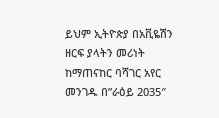ይህም ኢትዮጵያ በአቪዬሽን ዘርፍ ያላትን መሪነት ከማጠናከር ባሻገር አየር መንገዱ በ”ራዕይ 2035″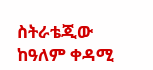ስትራቴጂው ከዓለም ቀዳሚ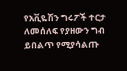የአቪዬሽን ግሩፖች ተርታ ለመሰለፍ የያዘውን ግብ ይበልጥ የሚያሳልጡ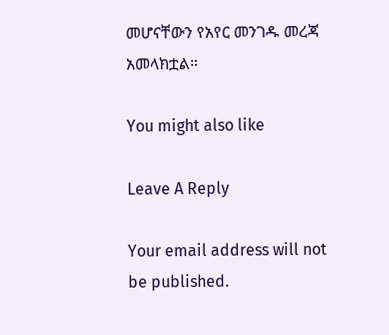መሆናቸውን የአየር መንገዱ መረጃ አመላክቷል።

You might also like

Leave A Reply

Your email address will not be published.